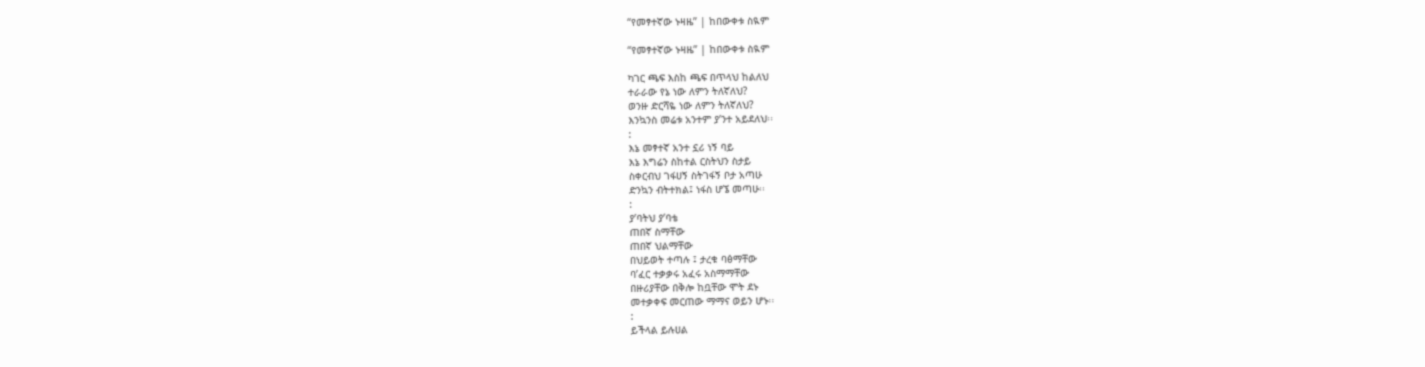“የመፃተኛው ኑዛዜ” | ከበውቀቱ ስዪም

“የመፃተኛው ኑዛዜ” | ከበውቀቱ ስዪም

ካገር ጫፍ እስከ ጫፍ በጥላህ ከልለህ
ተራራው የኔ ነው ለምን ትለኛለህ?
ወንዙ ድርሻዬ ነው ለምን ትለኛለህ?
እንኳንስ መሬቱ አንተም ያ’ንተ አይደለህ፡፡
:
እኔ መፃተኛ አንተ ኗሪ ነኝ ባይ
እኔ እግሬን ስከተል ርስትህን ስታይ
ስቀርብህ ገፋሀኝ ስትገፋኝ ቦታ አጣሁ
ድንኳን ብትተክል፤ ነፋስ ሆኜ መጣሁ፡፡
:
ያ’ባትህ ያ’ባቴ
ጠበኛ ስማቸው
ጠበኛ ህልማቸው
በህይወት ተጣሉ ፤ ታረቁ ባፅማቸው
ባ’ፈር ተቃቃሩ አፈሩ አስማማቸው
በዙሪያቸው በቅሎ ከቧቸው ሞት ደኑ
መተቃቀፍ መርጠው ማማና ወይን ሆኑ፡፡
:
ይችላል ይሉሀል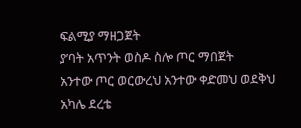ፍልሚያ ማዘጋጀት
ያ’ባት አጥንት ወስዶ ስሎ ጦር ማበጀት
አንተው ጦር ወርውረህ አንተው ቀድመህ ወደቅህ
አካሌ ደረቴ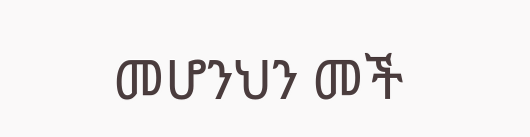መሆንህን መች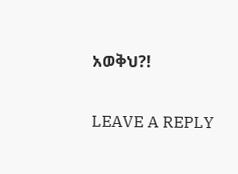አወቅህ?!

LEAVE A REPLY